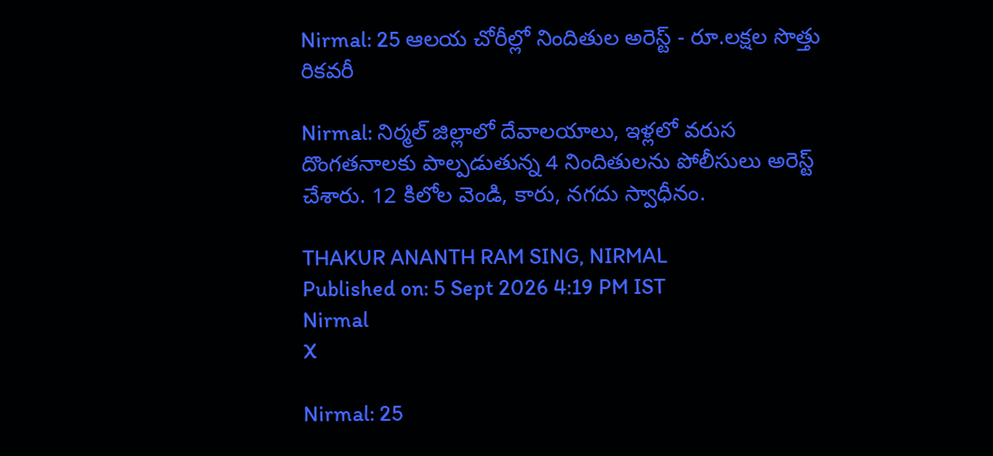Nirmal: 25 ఆలయ చోరీల్లో నిందితుల అరెస్ట్ - రూ.లక్షల సొత్తు రికవరీ

Nirmal: నిర్మల్ జిల్లాలో దేవాలయాలు, ఇళ్లలో వరుస దొంగతనాలకు పాల్పడుతున్న 4 నిందితులను పోలీసులు అరెస్ట్ చేశారు. 12 కిలోల వెండి, కారు, నగదు స్వాధీనం.

THAKUR ANANTH RAM SING, NIRMAL
Published on: 5 Sept 2026 4:19 PM IST
Nirmal
X

Nirmal: 25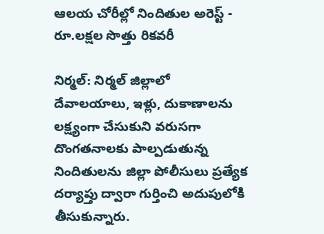ఆలయ చోరీల్లో నిందితుల అరెస్ట్ - రూ.లక్షల సొత్తు రికవరీ

నిర్మల్: నిర్మల్ జిల్లాలో దేవాలయాలు, ఇళ్లు, దుకాణాలను లక్ష్యంగా చేసుకుని వరుసగా దొంగతనాలకు పాల్పడుతున్న నిందితులను జిల్లా పోలీసులు ప్రత్యేక దర్యాప్తు ద్వారా గుర్తించి అదుపులోకి తీసుకున్నారు.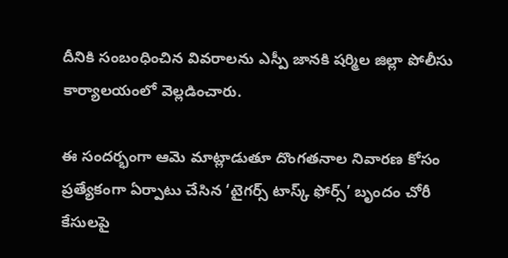దీనికి సంబంధించిన వివరాలను ఎస్పీ జానకి షర్మిల జిల్లా పోలీసు కార్యాలయంలో వెల్లడించారు.

ఈ సందర్భంగా ఆమె మాట్లాడుతూ దొంగతనాల నివారణ కోసం ప్రత్యేకంగా ఏర్పాటు చేసిన ‘టైగర్స్ టాస్క్ ఫోర్స్’ బృందం చోరీ కేసులపై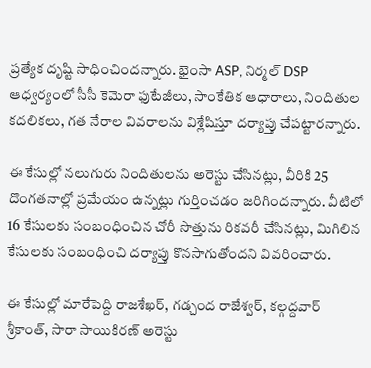ప్రత్యేక దృష్టి సాధించిందన్నారు. భైంసా ASP, నిర్మల్ DSP ఆధ్వర్యంలో సీసీ కెమెరా ఫుటేజీలు, సాంకేతిక ఆధారాలు, నిందితుల కదలికలు, గత నేరాల వివరాలను విశ్లేషిస్తూ దర్యాప్తు చేపట్టారన్నారు.

ఈ కేసుల్లో నలుగురు నిందితులను అరెస్టు చేసినట్లు, వీరికి 25 దొంగతనాల్లో ప్రమేయం ఉన్నట్లు గుర్తించడం జరిగిందన్నారు. వీటిలో 16 కేసులకు సంబంధించిన చోరీ సొత్తును రికవరీ చేసినట్లు, మిగిలిన కేసులకు సంబంధించి దర్యాప్తు కొనసాగుతోందని వివరించారు.

ఈ కేసుల్లో మారేపెద్ది రాజశేఖర్, గడ్చంద రాజేశ్వర్, కల్గద్దవార్ శ్రీకాంత్, సారా సాయికిరణ్ అరెస్టు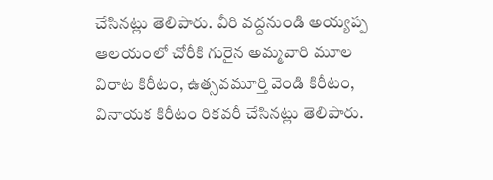చేసినట్లు తెలిపారు. వీరి వద్దనుండి అయ్యప్ప ఆలయంలో చోరీకి గురైన అమ్మవారి మూల విరాట కిరీటం, ఉత్సవమూర్తి వెండి కిరీటం, వినాయక కిరీటం రికవరీ చేసినట్లు తెలిపారు.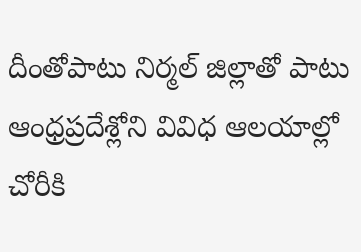దీంతోపాటు నిర్మల్ జిల్లాతో పాటు ఆంధ్రప్రదేశ్లోని వివిధ ఆలయాల్లో చోరీకి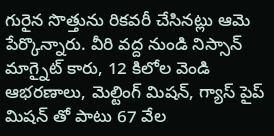గురైన సొత్తును రికవరీ చేసినట్లు ఆమె పేర్కొన్నారు. వీరి వద్ద నుండి నిస్సాన్ మాగ్నైట్ కారు, 12 కిలోల వెండి ఆభరణాలు, మెల్టింగ్ మిషన్, గ్యాస్ పైప్ మిషన్ తో పాటు 67 వేల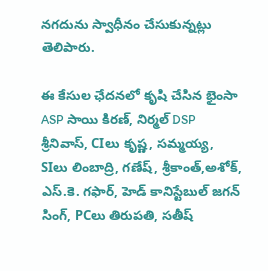నగదును స్వాధీనం చేసుకున్నట్లు తెలిపారు.

ఈ కేసుల ఛేదనలో కృషి చేసిన భైంసా ASP సాయి కిరణ్, నిర్మల్ DSP శ్రీనివాస్, CIలు కృష్ణ, సమ్మయ్య, SIలు లింబాద్రి, గణేష్, శ్రీకాంత్,అశోక్, ఎస్.కె. గఫార్, హెడ్ కానిస్టేబుల్ జగన్ సింగ్, PCలు తిరుపతి, సతీష్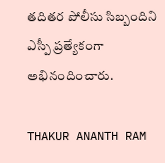తదితర పోలీసు సిబ్బందిని ఎస్పీ ప్రత్యేకంగా అభినందించారు.

THAKUR ANANTH RAM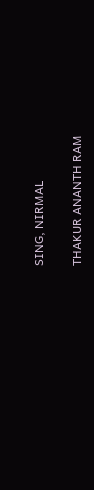SING, NIRMAL

THAKUR ANANTH RAM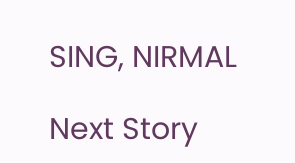SING, NIRMAL

Next Story